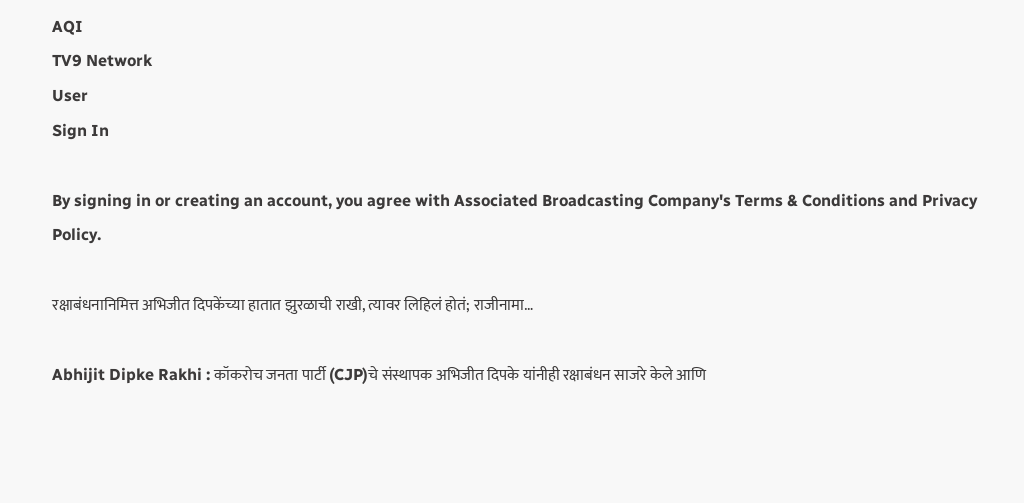AQI
TV9 Network
User
Sign In

By signing in or creating an account, you agree with Associated Broadcasting Company's Terms & Conditions and Privacy Policy.

रक्षाबंधनानिमित्त अभिजीत दिपकेंच्या हातात झुरळाची राखी, त्यावर लिहिलं होतं; राजीनामा…

Abhijit Dipke Rakhi : कॉकरोच जनता पार्टी (CJP)चे संस्थापक अभिजीत दिपके यांनीही रक्षाबंधन साजरे केले आणि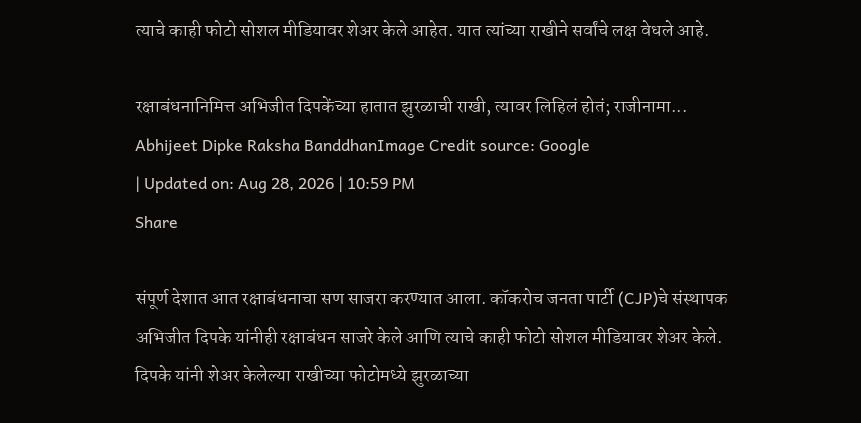त्याचे काही फोटो सोशल मीडियावर शेअर केले आहेत. यात त्यांच्या राखीने सर्वांचे लक्ष वेधले आहे.

रक्षाबंधनानिमित्त अभिजीत दिपकेंच्या हातात झुरळाची राखी, त्यावर लिहिलं होतं; राजीनामा...
Abhijeet Dipke Raksha BanddhanImage Credit source: Google
| Updated on: Aug 28, 2026 | 10:59 PM
Share

संपूर्ण देशात आत रक्षाबंधनाचा सण साजरा करण्यात आला. कॉकरोच जनता पार्टी (CJP)चे संस्थापक अभिजीत दिपके यांनीही रक्षाबंधन साजरे केले आणि त्याचे काही फोटो सोशल मीडियावर शेअर केले. दिपके यांनी शेअर केलेल्या राखीच्या फोटोमध्ये झुरळाच्या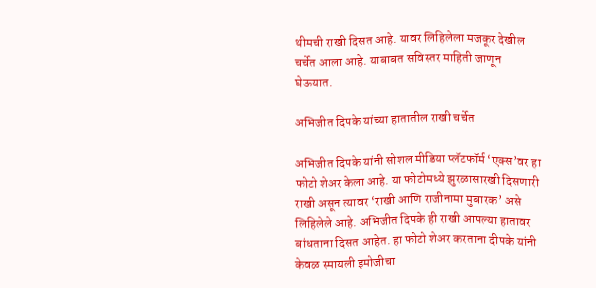थीमची राखी दिसत आहे. यावर लिहिलेला मजकूर देखील चर्चेत आला आहे. याबाबत सविस्तर माहिती जाणून घेऊयात.

अभिजीत दिपके यांच्या हातातील राखी चर्चेत

अभिजीत दिपके यांनी सोशल मीडिया प्लॅटफॉर्म ‘एक्स’वर हा फोटो शेअर केला आहे. या फोटोमध्ये झुरळासारखी दिसणारी राखी असून त्यावर ‘राखी आणि राजीनामा मुबारक’ असे लिहिलेले आहे. अभिजीत दिपके ही राखी आपल्या हातावर बांधताना दिसत आहेत. हा फोटो शेअर करताना दीपके यांनी केवळ स्मायली इमोजीचा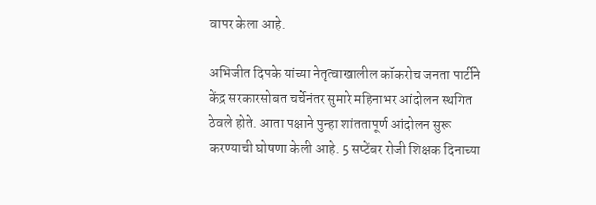वापर केला आहे.

अभिजीत दिपके यांच्या नेतृत्वाखालील कॉकरोच जनता पार्टीने केंद्र सरकारसोबत चर्चेनंतर सुमारे महिनाभर आंदोलन स्थगित ठेवले होते. आता पक्षाने पुन्हा शांततापूर्ण आंदोलन सुरू करण्याची घोषणा केली आहे. 5 सप्टेंबर रोजी शिक्षक दिनाच्या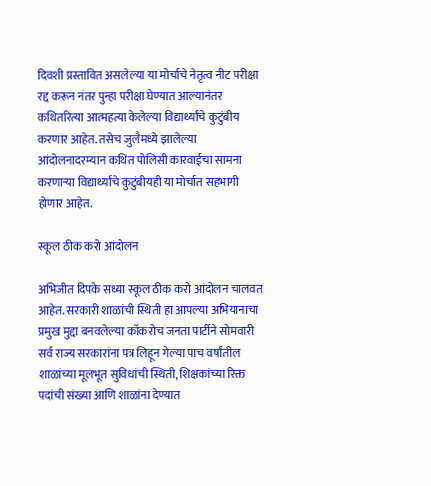दिवशी प्रस्तावित असलेल्या या मोर्चाचे नेतृत्व नीट परीक्षा रद्द करून नंतर पुन्हा परीक्षा घेण्यात आल्यानंतर कथितरित्या आत्महत्या केलेल्या विद्यार्थ्यांचे कुटुंबीय करणार आहेत. तसेच जुलैमध्ये झालेल्या आंदोलनादरम्यान कथित पोलिसी कारवाईचा सामना करणाऱ्या विद्यार्थ्यांचे कुटुंबीयही या मोर्चात सहभागी होणार आहेत.

स्कूल ठीक करो आंदोलन

अभिजीत दिपके सध्या स्कूल ठीक करो आंदोलन चालवत आहेत. सरकारी शाळांची स्थिती हा आपल्या अभियानाचा प्रमुख मुद्दा बनवलेल्या कॉकरोच जनता पार्टीने सोमवारी सर्व राज्य सरकारांना पत्र लिहून गेल्या पाच वर्षांतील शाळांच्या मूलभूत सुविधांची स्थिती, शिक्षकांच्या रिक्त पदांची संख्या आणि शाळांना देण्यात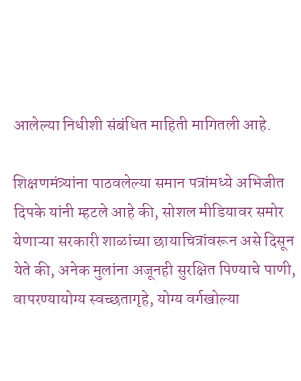आलेल्या निधीशी संबंधित माहिती मागितली आहे.

शिक्षणमंत्र्यांना पाठवलेल्या समान पत्रांमध्ये अभिजीत दिपके यांनी म्हटले आहे की, सोशल मीडियावर समोर येणाऱ्या सरकारी शाळांच्या छायाचित्रांवरून असे दिसून येते की, अनेक मुलांना अजूनही सुरक्षित पिण्याचे पाणी, वापरण्यायोग्य स्वच्छतागृहे, योग्य वर्गखोल्या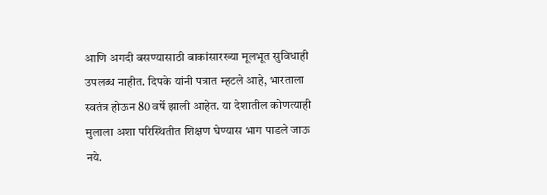आणि अगदी बसण्यासाठी बाकांसारख्या मूलभूत सुविधाही उपलब्ध नाहीत. दिपके यांनी पत्रात म्हटले आहे, भारताला स्वतंत्र होऊन 80 वर्षे झाली आहेत. या देशातील कोणत्याही मुलाला अशा परिस्थितीत शिक्षण घेण्यास भाग पाडले जाऊ नये.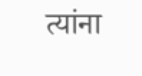त्यांना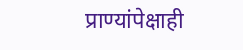प्राण्यांपेक्षाही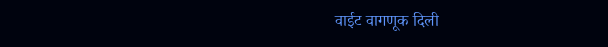वाईट वागणूक दिली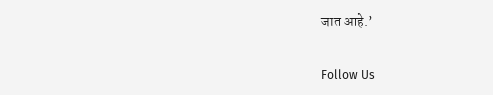जात आहे.’

Follow Us